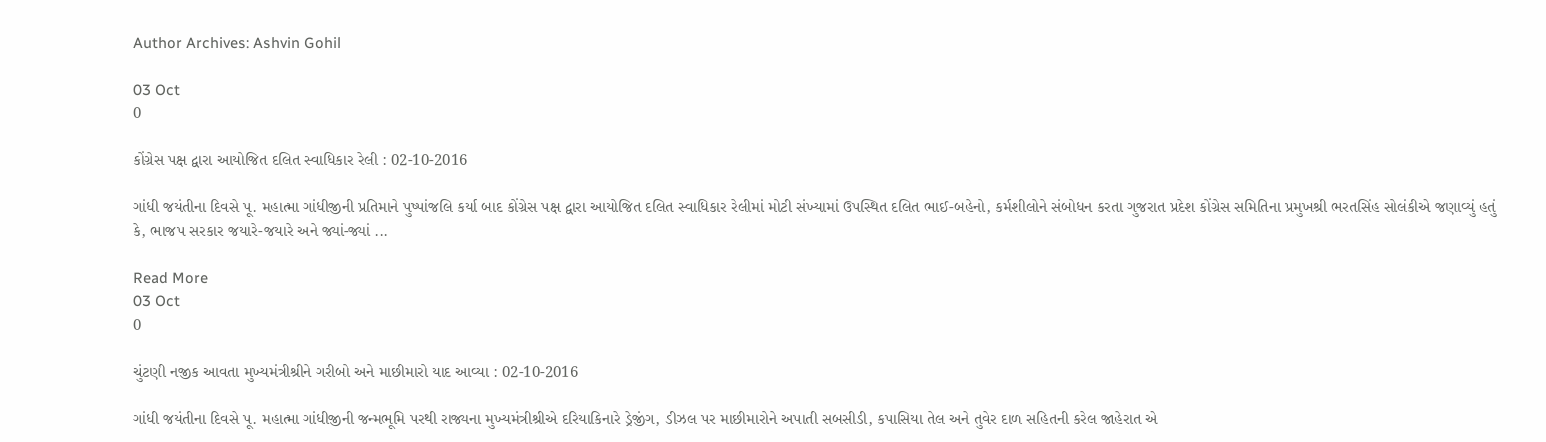Author Archives: Ashvin Gohil

03 Oct
0

કોંગ્રેસ પક્ષ દ્વારા આયોજિત દલિત સ્વાધિકાર રેલી : 02-10-2016

ગાંધી જયંતીના દિવસે પૂ. મહાત્મા ગાંધીજીની પ્રતિમાને પુષ્પાંજલિ કર્યા બાદ કોંગ્રેસ પક્ષ દ્વારા આયોજિત દલિત સ્વાધિકાર રેલીમાં મોટી સંખ્યામાં ઉપસ્થિત દલિત ભાઈ-બહેનો, કર્મશીલોને સંબોધન કરતા ગુજરાત પ્રદેશ કોંગ્રેસ સમિતિના પ્રમુખશ્રી ભરતસિંહ સોલંકીએ જણાવ્યું હતું કે, ભાજપ સરકાર જયારે-જયારે અને જ્યાં-જ્યાં ...

Read More
03 Oct
0

ચુંટણી નજીક આવતા મુખ્યમંત્રીશ્રીને ગરીબો અને માછીમારો યાદ આવ્યા : 02-10-2016

ગાંધી જયંતીના દિવસે પૂ. મહાત્મા ગાંધીજીની જન્મભૂમિ પરથી રાજ્યના મુખ્યમંત્રીશ્રીએ દરિયાકિનારે ડ્રેજીંગ, ડીઝલ પર માછીમારોને અપાતી સબસીડી, કપાસિયા તેલ અને તુવેર દાળ સહિતની કરેલ જાહેરાત એ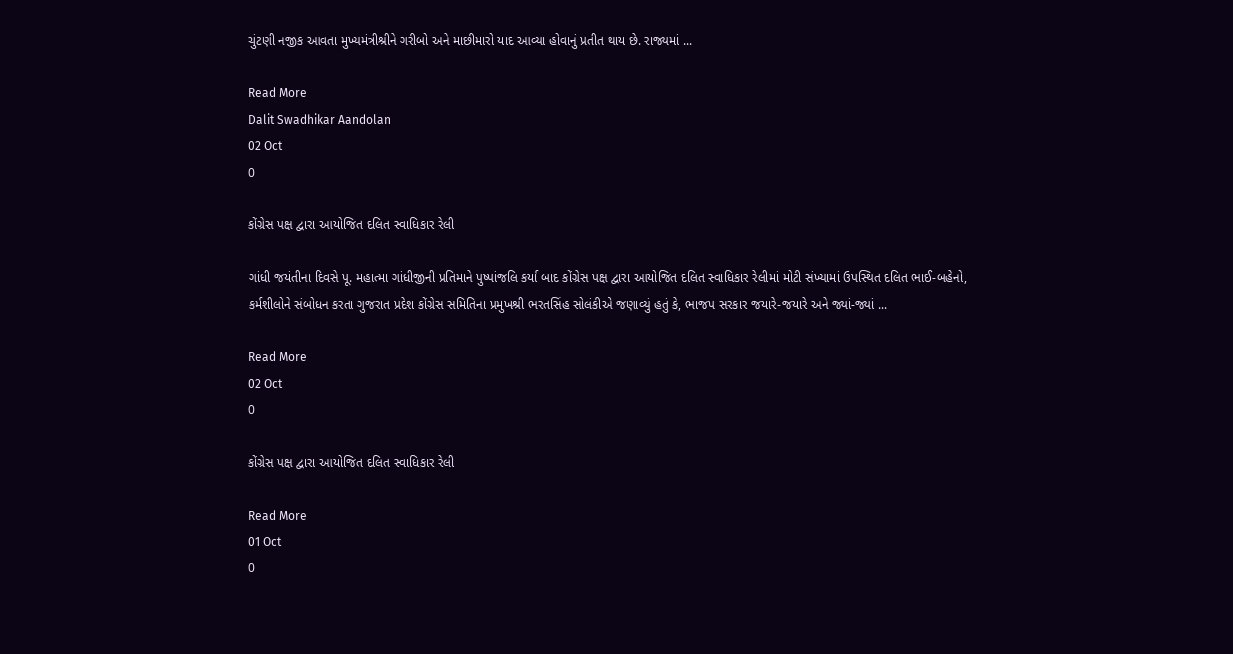ચુંટણી નજીક આવતા મુખ્યમંત્રીશ્રીને ગરીબો અને માછીમારો યાદ આવ્યા હોવાનું પ્રતીત થાય છે. રાજ્યમાં ...

Read More
Dalit Swadhikar Aandolan
02 Oct
0

કોંગ્રેસ પક્ષ દ્વારા આયોજિત દલિત સ્વાધિકાર રેલી

ગાંધી જયંતીના દિવસે પૂ. મહાત્મા ગાંધીજીની પ્રતિમાને પુષ્પાંજલિ કર્યા બાદ કોંગ્રેસ પક્ષ દ્વારા આયોજિત દલિત સ્વાધિકાર રેલીમાં મોટી સંખ્યામાં ઉપસ્થિત દલિત ભાઈ-બહેનો, કર્મશીલોને સંબોધન કરતા ગુજરાત પ્રદેશ કોંગ્રેસ સમિતિના પ્રમુખશ્રી ભરતસિંહ સોલંકીએ જણાવ્યું હતું કે, ભાજપ સરકાર જયારે-જયારે અને જ્યાં-જ્યાં ...

Read More
02 Oct
0

કોંગ્રેસ પક્ષ દ્વારા આયોજિત દલિત સ્વાધિકાર રેલી

Read More
01 Oct
0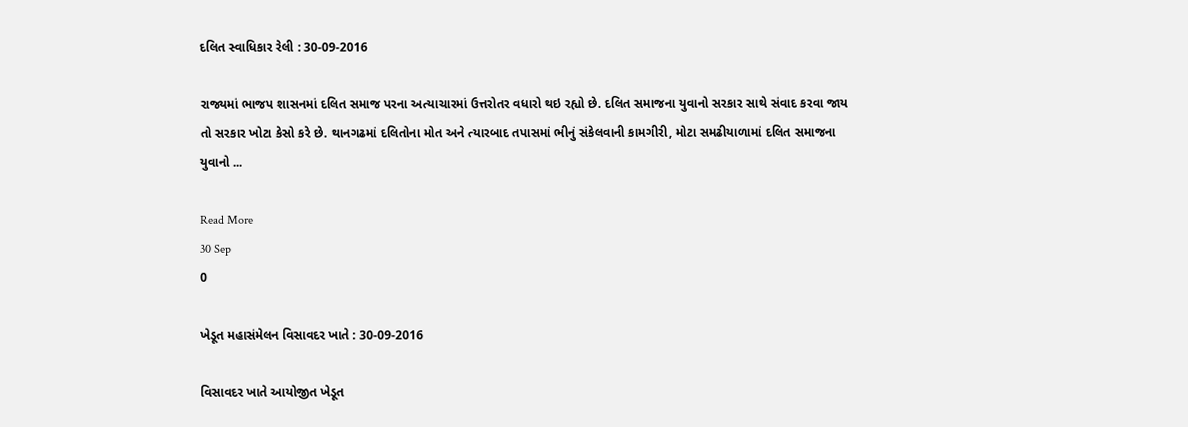દલિત સ્વાધિકાર રેલી : 30-09-2016

રાજ્યમાં ભાજપ શાસનમાં દલિત સમાજ પરના અત્યાચારમાં ઉત્તરોતર વધારો થઇ રહ્યો છે. દલિત સમાજના યુવાનો સરકાર સાથે સંવાદ કરવા જાય તો સરકાર ખોટા કેસો કરે છે. થાનગઢમાં દલિતોના મોત અને ત્યારબાદ તપાસમાં ભીનું સંકેલવાની કામગીરી, મોટા સમઢીયાળામાં દલિત સમાજના યુવાનો ...

Read More
30 Sep
0

ખેડૂત મહાસંમેલન વિસાવદર ખાતે : 30-09-2016

વિસાવદર ખાતે આયોજીત ખેડૂત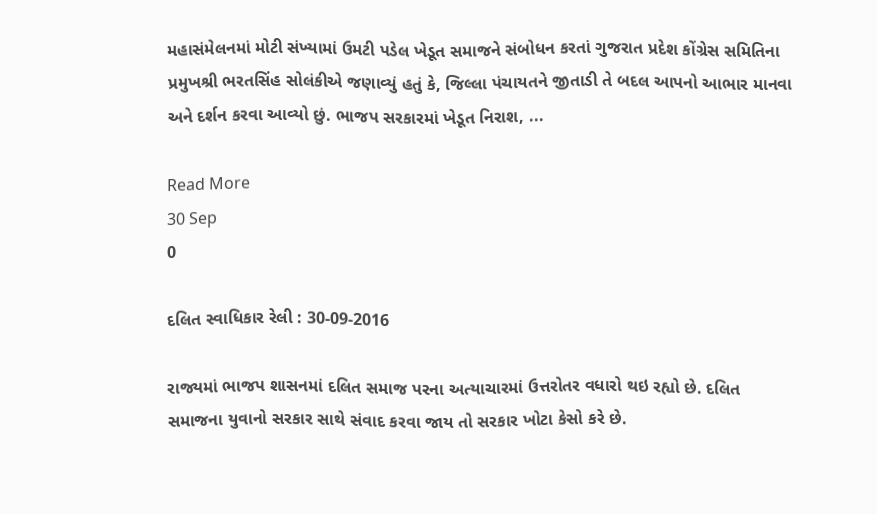મહાસંમેલનમાં મોટી સંખ્યામાં ઉમટી પડેલ ખેડૂત સમાજને સંબોધન કરતાં ગુજરાત પ્રદેશ કોંગ્રેસ સમિતિના પ્રમુખશ્રી ભરતસિંહ સોલંકીએ જણાવ્યું હતું કે, જિલ્લા પંચાયતને જીતાડી તે બદલ આપનો આભાર માનવા અને દર્શન કરવા આવ્યો છું. ભાજપ સરકારમાં ખેડૂત નિરાશ, ...

Read More
30 Sep
0

દલિત સ્વાધિકાર રેલી : 30-09-2016

રાજ્યમાં ભાજપ શાસનમાં દલિત સમાજ પરના અત્યાચારમાં ઉત્તરોતર વધારો થઇ રહ્યો છે. દલિત સમાજના યુવાનો સરકાર સાથે સંવાદ કરવા જાય તો સરકાર ખોટા કેસો કરે છે.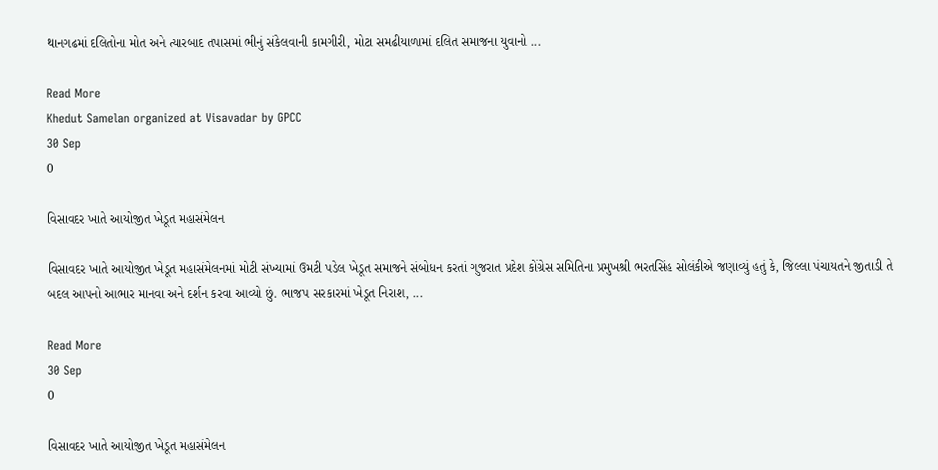થાનગઢમાં દલિતોના મોત અને ત્યારબાદ તપાસમાં ભીનું સંકેલવાની કામગીરી, મોટા સમઢીયાળામાં દલિત સમાજના યુવાનો ...

Read More
Khedut Samelan organized at Visavadar by GPCC
30 Sep
0

વિસાવદર ખાતે આયોજીત ખેડૂત મહાસંમેલન

વિસાવદર ખાતે આયોજીત ખેડૂત મહાસંમેલનમાં મોટી સંખ્યામાં ઉમટી પડેલ ખેડૂત સમાજને સંબોધન કરતાં ગુજરાત પ્રદેશ કોંગ્રેસ સમિતિના પ્રમુખશ્રી ભરતસિંહ સોલંકીએ જણાવ્યું હતું કે, જિલ્લા પંચાયતને જીતાડી તે બદલ આપનો આભાર માનવા અને દર્શન કરવા આવ્યો છું. ભાજપ સરકારમાં ખેડૂત નિરાશ, ...

Read More
30 Sep
0

વિસાવદર ખાતે આયોજીત ખેડૂત મહાસંમેલન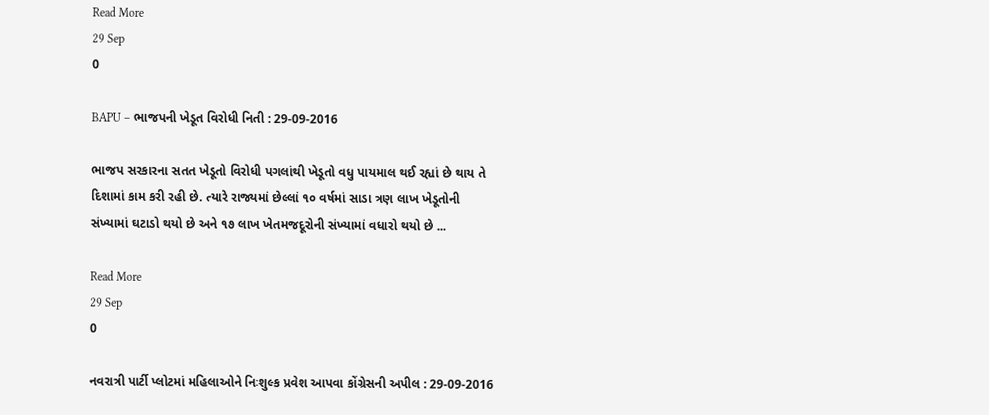Read More
29 Sep
0

BAPU – ભાજપની ખેડૂત વિરોધી નિતી : 29-09-2016

ભાજપ સરકારના સતત ખેડૂતો વિરોધી પગલાંથી ખેડૂતો વધુ પાયમાલ થઈ રહ્યાં છે થાય તે દિશામાં કામ કરી રહી છે. ત્યારે રાજ્યમાં છેલ્લાં ૧૦ વર્ષમાં સાડા ત્રણ લાખ ખેડૂતોની સંખ્યામાં ઘટાડો થયો છે અને ૧૭ લાખ ખેતમજદૂરોની સંખ્યામાં વધારો થયો છે ...

Read More
29 Sep
0

નવરાત્રી પાર્ટી પ્લોટમાં મહિલાઓને નિઃશુલ્ક પ્રવેશ આપવા કોંગ્રેસની અપીલ : 29-09-2016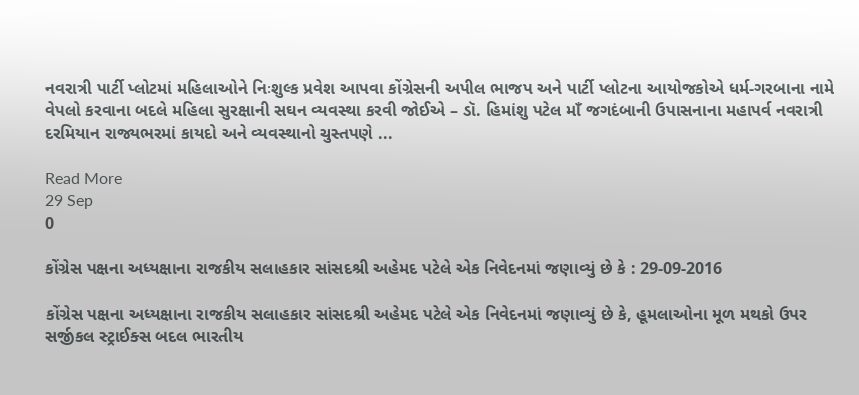નવરાત્રી પાર્ટી પ્લોટમાં મહિલાઓને નિઃશુલ્ક પ્રવેશ આપવા કોંગ્રેસની અપીલ ભાજપ અને પાર્ટી પ્લોટના આયોજકોએ ધર્મ-ગરબાના નામે વેપલો કરવાના બદલે મહિલા સુરક્ષાની સઘન વ્યવસ્થા કરવી જોઈએ – ડૉ. હિમાંશુ પટેલ માઁ જગદંબાની ઉપાસનાના મહાપર્વ નવરાત્રી દરમિયાન રાજ્યભરમાં કાયદો અને વ્યવસ્થાનો ચુસ્તપણે ...

Read More
29 Sep
0

કોંગ્રેસ પક્ષના અધ્યક્ષાના રાજકીય સલાહકાર સાંસદશ્રી અહેમદ પટેલે એક નિવેદનમાં જણાવ્યું છે કે : 29-09-2016

કોંગ્રેસ પક્ષના અધ્યક્ષાના રાજકીય સલાહકાર સાંસદશ્રી અહેમદ પટેલે એક નિવેદનમાં જણાવ્યું છે કે, હૂમલાઓના મૂળ મથકો ઉપર સર્જીકલ સ્ટ્રાઈક્સ બદલ ભારતીય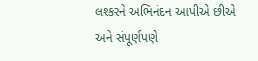લશ્કરને અભિનંદન આપીએ છીએ અને સંપૂર્ણપણે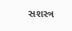સશસ્ત્ર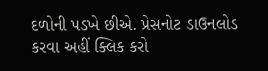દળોની પડખે છીએ. પ્રેસનોટ ડાઉનલોડ કરવા અહીં ક્લિક કરો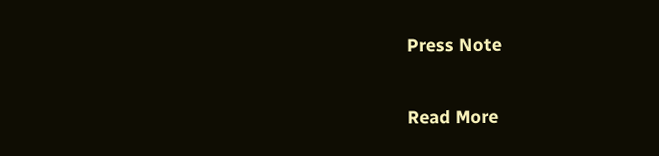Press Note

Read More